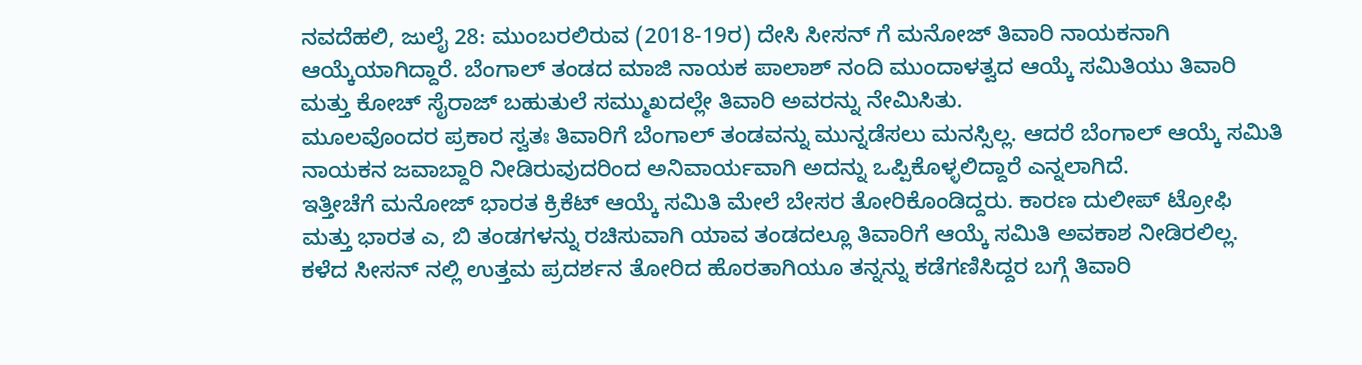ನವದೆಹಲಿ, ಜುಲೈ 28: ಮುಂಬರಲಿರುವ (2018-19ರ) ದೇಸಿ ಸೀಸನ್ ಗೆ ಮನೋಜ್ ತಿವಾರಿ ನಾಯಕನಾಗಿ ಆಯ್ಕೆಯಾಗಿದ್ದಾರೆ. ಬೆಂಗಾಲ್ ತಂಡದ ಮಾಜಿ ನಾಯಕ ಪಾಲಾಶ್ ನಂದಿ ಮುಂದಾಳತ್ವದ ಆಯ್ಕೆ ಸಮಿತಿಯು ತಿವಾರಿ ಮತ್ತು ಕೋಚ್ ಸೈರಾಜ್ ಬಹುತುಲೆ ಸಮ್ಮುಖದಲ್ಲೇ ತಿವಾರಿ ಅವರನ್ನು ನೇಮಿಸಿತು.
ಮೂಲವೊಂದರ ಪ್ರಕಾರ ಸ್ವತಃ ತಿವಾರಿಗೆ ಬೆಂಗಾಲ್ ತಂಡವನ್ನು ಮುನ್ನಡೆಸಲು ಮನಸ್ಸಿಲ್ಲ. ಆದರೆ ಬೆಂಗಾಲ್ ಆಯ್ಕೆ ಸಮಿತಿ ನಾಯಕನ ಜವಾಬ್ದಾರಿ ನೀಡಿರುವುದರಿಂದ ಅನಿವಾರ್ಯವಾಗಿ ಅದನ್ನು ಒಪ್ಪಿಕೊಳ್ಳಲಿದ್ದಾರೆ ಎನ್ನಲಾಗಿದೆ.
ಇತ್ತೀಚೆಗೆ ಮನೋಜ್ ಭಾರತ ಕ್ರಿಕೆಟ್ ಆಯ್ಕೆ ಸಮಿತಿ ಮೇಲೆ ಬೇಸರ ತೋರಿಕೊಂಡಿದ್ದರು. ಕಾರಣ ದುಲೀಪ್ ಟ್ರೋಫಿ ಮತ್ತು ಭಾರತ ಎ, ಬಿ ತಂಡಗಳನ್ನು ರಚಿಸುವಾಗಿ ಯಾವ ತಂಡದಲ್ಲೂ ತಿವಾರಿಗೆ ಆಯ್ಕೆ ಸಮಿತಿ ಅವಕಾಶ ನೀಡಿರಲಿಲ್ಲ. ಕಳೆದ ಸೀಸನ್ ನಲ್ಲಿ ಉತ್ತಮ ಪ್ರದರ್ಶನ ತೋರಿದ ಹೊರತಾಗಿಯೂ ತನ್ನನ್ನು ಕಡೆಗಣಿಸಿದ್ದರ ಬಗ್ಗೆ ತಿವಾರಿ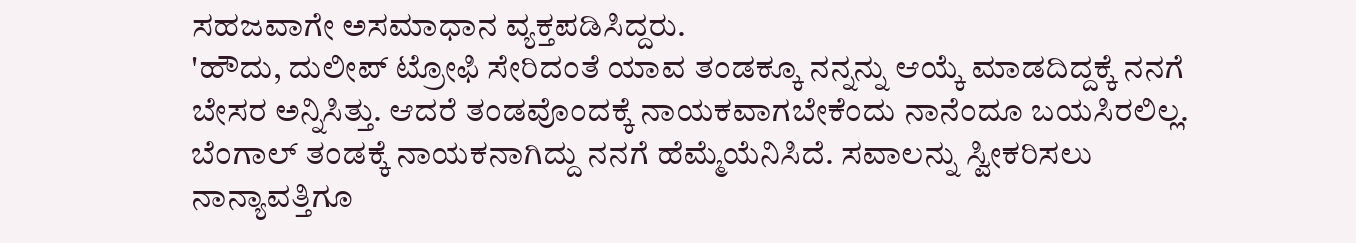ಸಹಜವಾಗೇ ಅಸಮಾಧಾನ ವ್ಯಕ್ತಪಡಿಸಿದ್ದರು.
'ಹೌದು, ದುಲೀಪ್ ಟ್ರೋಫಿ ಸೇರಿದಂತೆ ಯಾವ ತಂಡಕ್ಕೂ ನನ್ನನ್ನು ಆಯ್ಕೆ ಮಾಡದಿದ್ದಕ್ಕೆ ನನಗೆ ಬೇಸರ ಅನ್ನಿಸಿತ್ತು. ಆದರೆ ತಂಡವೊಂದಕ್ಕೆ ನಾಯಕವಾಗಬೇಕೆಂದು ನಾನೆಂದೂ ಬಯಸಿರಲಿಲ್ಲ. ಬೆಂಗಾಲ್ ತಂಡಕ್ಕೆ ನಾಯಕನಾಗಿದ್ದು ನನಗೆ ಹೆಮ್ಮೆಯೆನಿಸಿದೆ. ಸವಾಲನ್ನು ಸ್ವೀಕರಿಸಲು ನಾನ್ಯಾವತ್ತಿಗೂ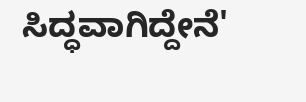ಸಿದ್ಧವಾಗಿದ್ದೇನೆ'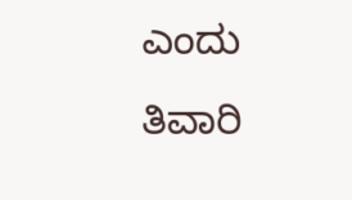ಎಂದು ತಿವಾರಿ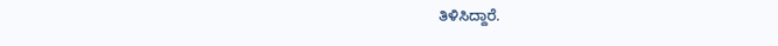ತಿಳಿಸಿದ್ದಾರೆ.